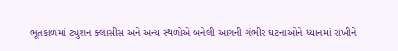ભૂતકાળમાં ટ્યુશન ક્લાસીસ અને અન્ય સ્થળોએ બનેલી આગની ગંભીર ઘટનાઓને ધ્યાનમાં રાખીને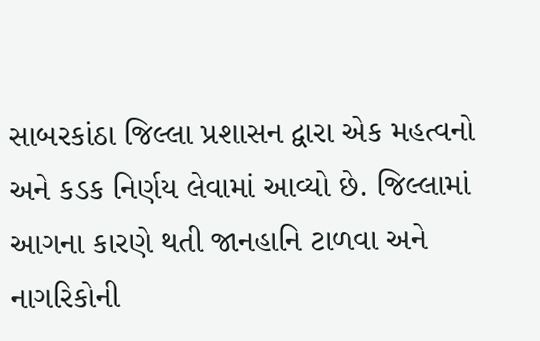સાબરકાંઠા જિલ્લા પ્રશાસન દ્વારા એક મહત્વનો અને કડક નિર્ણય લેવામાં આવ્યો છે. જિલ્લામાં આગના કારણે થતી જાનહાનિ ટાળવા અને નાગરિકોની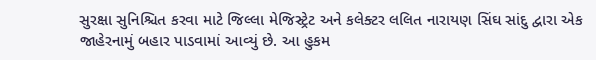સુરક્ષા સુનિશ્ચિત કરવા માટે જિલ્લા મેજિસ્ટ્રેટ અને કલેક્ટર લલિત નારાયણ સિંઘ સાંદુ દ્વારા એક જાહેરનામું બહાર પાડવામાં આવ્યું છે. આ હુકમ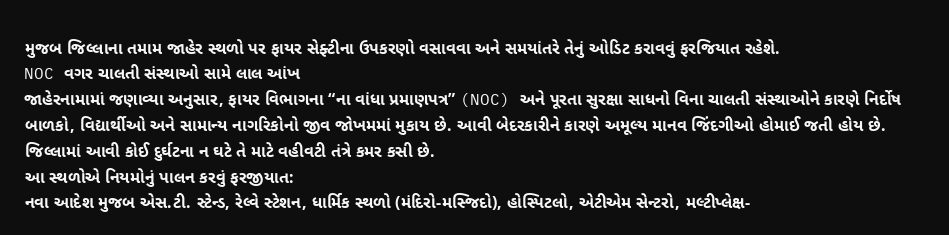મુજબ જિલ્લાના તમામ જાહેર સ્થળો પર ફાયર સેફ્ટીના ઉપકરણો વસાવવા અને સમયાંતરે તેનું ઓડિટ કરાવવું ફરજિયાત રહેશે.
NOC વગર ચાલતી સંસ્થાઓ સામે લાલ આંખ
જાહેરનામામાં જણાવ્યા અનુસાર, ફાયર વિભાગના “ના વાંધા પ્રમાણપત્ર” (NOC) અને પૂરતા સુરક્ષા સાધનો વિના ચાલતી સંસ્થાઓને કારણે નિર્દોષ બાળકો, વિદ્યાર્થીઓ અને સામાન્ય નાગરિકોનો જીવ જોખમમાં મુકાય છે. આવી બેદરકારીને કારણે અમૂલ્ય માનવ જિંદગીઓ હોમાઈ જતી હોય છે. જિલ્લામાં આવી કોઈ દુર્ઘટના ન ઘટે તે માટે વહીવટી તંત્રે કમર કસી છે.
આ સ્થળોએ નિયમોનું પાલન કરવું ફરજીયાત:
નવા આદેશ મુજબ એસ.ટી. સ્ટેન્ડ, રેલ્વે સ્ટેશન, ધાર્મિક સ્થળો (મંદિરો-મસ્જિદો), હોસ્પિટલો, એટીએમ સેન્ટરો, મલ્ટીપ્લેક્ષ-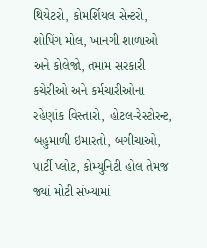થિયેટરો, કોમર્શિયલ સેન્ટરો, શોપિંગ મોલ, ખાનગી શાળાઓ અને કોલેજો, તમામ સરકારી કચેરીઓ અને કર્મચારીઓના રહેણાંક વિસ્તારો, હોટલ-રેસ્ટોરન્ટ, બહુમાળી ઇમારતો, બગીચાઓ, પાર્ટી પ્લોટ, કોમ્યુનિટી હોલ તેમજ જ્યાં મોટી સંખ્યામાં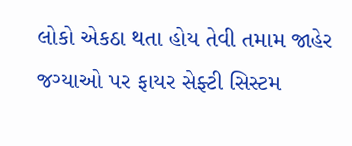લોકો એકઠા થતા હોય તેવી તમામ જાહેર જગ્યાઓ પર ફાયર સેફ્ટી સિસ્ટમ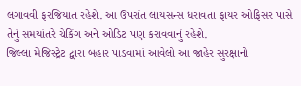લગાવવી ફરજિયાત રહેશે. આ ઉપરાંત લાયસન્સ ધરાવતા ફાયર ઓફિસર પાસે તેનું સમયાંતરે ચેકિંગ અને ઓડિટ પણ કરાવવાનું રહેશે.
જિલ્લા મેજિસ્ટ્રેટ દ્વારા બહાર પાડવામાં આવેલો આ જાહેર સુરક્ષાનો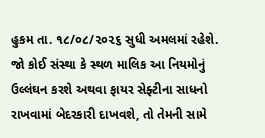હુકમ તા. ૧૮/૦૮/૨૦૨૬ સુધી અમલમાં રહેશે. જો કોઈ સંસ્થા કે સ્થળ માલિક આ નિયમોનું ઉલ્લંઘન કરશે અથવા ફાયર સેફ્ટીના સાધનો રાખવામાં બેદરકારી દાખવશે, તો તેમની સામે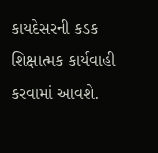કાયદેસરની કડક શિક્ષાત્મક કાર્યવાહી કરવામાં આવશે.